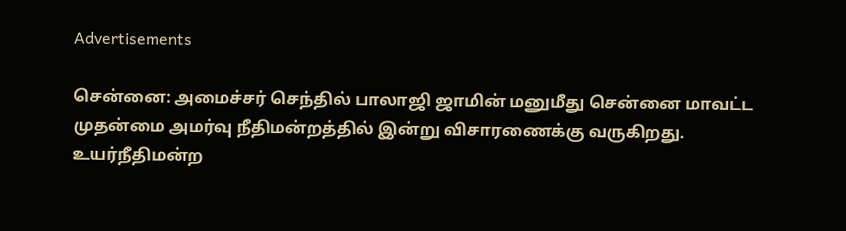Advertisements

சென்னை: அமைச்சர் செந்தில் பாலாஜி ஜாமின் மனுமீது சென்னை மாவட்ட முதன்மை அமர்வு நீதிமன்றத்தில் இன்று விசாரணைக்கு வருகிறது. உயர்நீதிமன்ற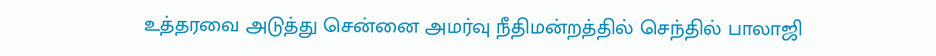உத்தரவை அடுத்து சென்னை அமர்வு நீதிமன்றத்தில் செந்தில் பாலாஜி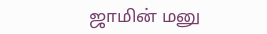ஜாமின் மனு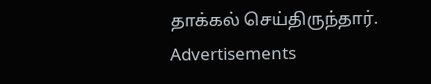தாக்கல் செய்திருந்தார்.
Advertisements